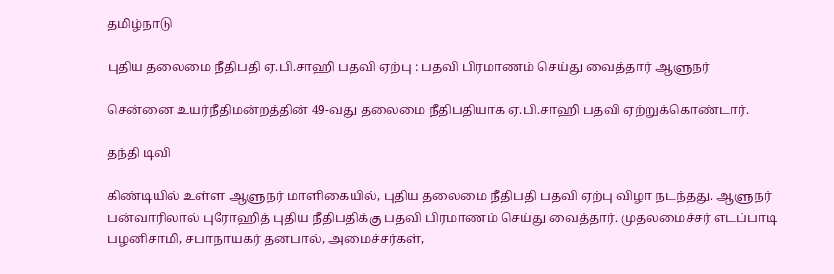தமிழ்நாடு

புதிய தலைமை நீதிபதி ஏ.பி.சாஹி பதவி ஏற்பு : பதவி பிரமாணம் செய்து வைத்தார் ஆளுநர்

சென்னை உயர்நீதிமன்றத்தின் 49-வது தலைமை நீதிபதியாக ஏ.பி.சாஹி பதவி ஏற்றுக்கொண்டார்.

தந்தி டிவி

கிண்டியில் உள்ள ஆளுநர் மாளிகையில், புதிய தலைமை நீதிபதி பதவி ஏற்பு விழா நடந்தது. ஆளுநர் பன்வாரிலால் புரோஹித் புதிய நீதிபதிக்கு பதவி பிரமாணம் செய்து வைத்தார். முதலமைச்சர் எடப்பாடி பழனிசாமி, சபாநாயகர் தனபால், அமைச்சர்கள்,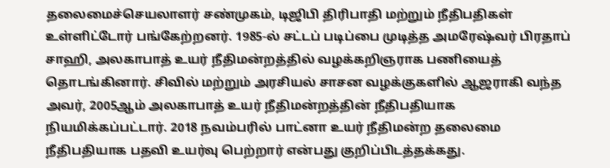தலைமைச்செயலாளர் சண்முகம், டிஜிபி திரிபாதி மற்றும் நீதிபதிகள் உள்ளிட்டோர் பங்கேற்றனர். 1985-ல் சட்டப் படிப்பை முடித்த அமரேஷ்வர் பிரதாப் சாஹி, அலகாபாத் உயர் நீதிமன்றத்தில் வழக்கறிஞராக பணியைத் தொடங்கினார். சிவில் மற்றும் அரசியல் சாசன வழக்குகளில் ஆஜராகி வந்த அவர், 2005ஆம் அலகாபாத் உயர் நீதிமன்றத்தின் நீதிபதியாக நியமிக்கப்பட்டார். 2018 நவம்பரில் பாட்னா உயர் நீதிமன்ற தலைமை நீதிபதியாக பதவி உயர்வு பெற்றார் என்பது குறிப்பிடத்தக்கது.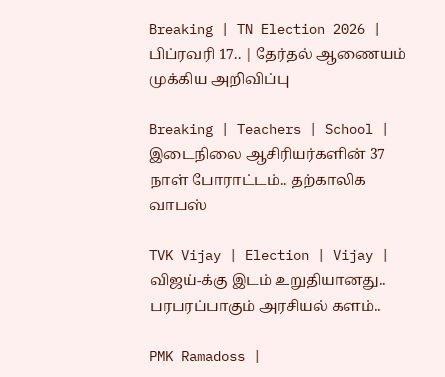Breaking | TN Election 2026 | பிப்ரவரி 17.. | தேர்தல் ஆணையம் முக்கிய அறிவிப்பு

Breaking | Teachers | School | இடைநிலை ஆசிரியர்களின் 37 நாள் போராட்டம்.. தற்காலிக வாபஸ்

TVK Vijay | Election | Vijay | விஜய்-க்கு இடம் உறுதியானது.. பரபரப்பாகும் அரசியல் களம்..

PMK Ramadoss |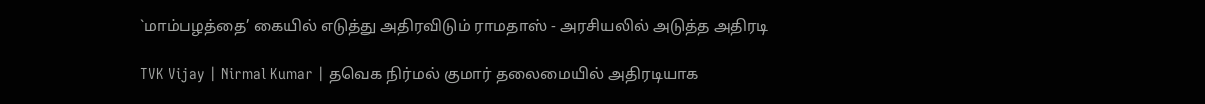`மாம்பழத்தை’ கையில் எடுத்து அதிரவிடும் ராமதாஸ் - அரசியலில் அடுத்த அதிரடி

TVK Vijay | Nirmal Kumar | தவெக நிர்மல் குமார் தலைமையில் அதிரடியாக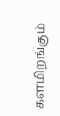களமிறங்கும்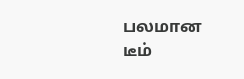பலமான டீம்